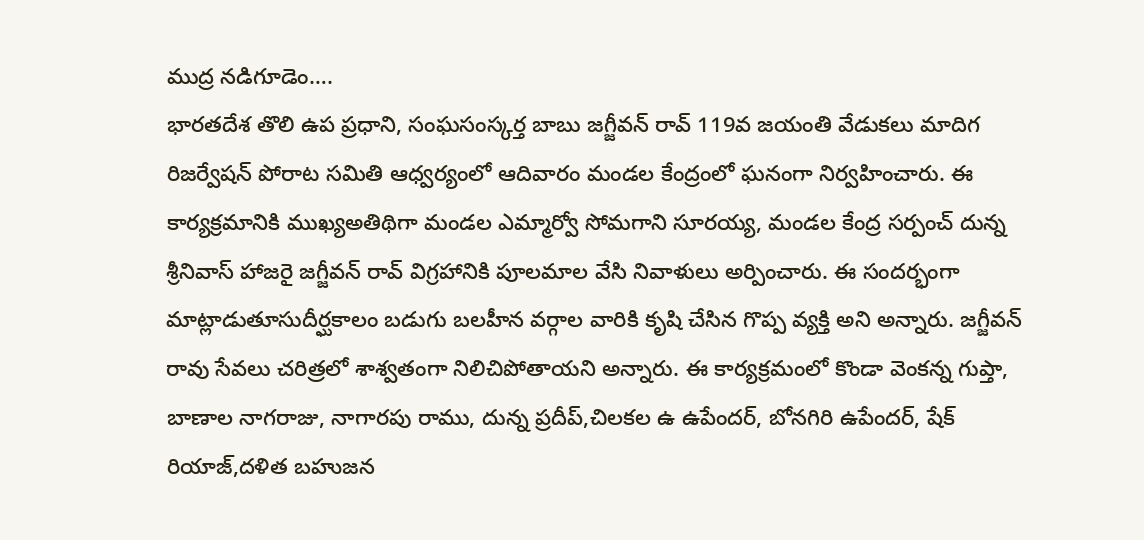ముద్ర నడిగూడెం….
భారతదేశ తొలి ఉప ప్రధాని, సంఘసంస్కర్త బాబు జగ్జీవన్ రావ్ 119వ జయంతి వేడుకలు మాదిగ రిజర్వేషన్ పోరాట సమితి ఆధ్వర్యంలో ఆదివారం మండల కేంద్రంలో ఘనంగా నిర్వహించారు. ఈ కార్యక్రమానికి ముఖ్యఅతిథిగా మండల ఎమ్మార్వో సోమగాని సూరయ్య, మండల కేంద్ర సర్పంచ్ దున్న శ్రీనివాస్ హాజరై జగ్జీవన్ రావ్ విగ్రహానికి పూలమాల వేసి నివాళులు అర్పించారు. ఈ సందర్భంగా మాట్లాడుతూసుదీర్ఘకాలం బడుగు బలహీన వర్గాల వారికి కృషి చేసిన గొప్ప వ్యక్తి అని అన్నారు. జగ్జీవన్ రావు సేవలు చరిత్రలో శాశ్వతంగా నిలిచిపోతాయని అన్నారు. ఈ కార్యక్రమంలో కొండా వెంకన్న గుప్తా, బాణాల నాగరాజు, నాగారపు రాము, దున్న ప్రదీప్,చిలకల ఉ ఉపేందర్, బోనగిరి ఉపేందర్, షేక్ రియాజ్,దళిత బహుజన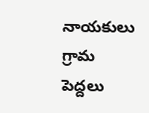నాయకులు గ్రామ పెద్దలు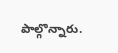పాల్గొన్నారు.